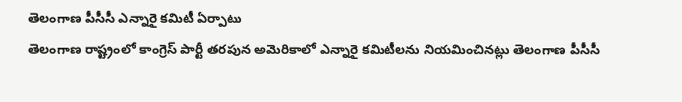తెలంగాణ పీసీసీ ఎన్నారై కమిటీ ఏర్పాటు
తెలంగాణ రాష్ట్రంలో కాంగ్రెస్ పార్టీ తరపున అమెరికాలో ఎన్నారై కమిటీలను నియమించినట్లు తెలంగాణ పీసీసీ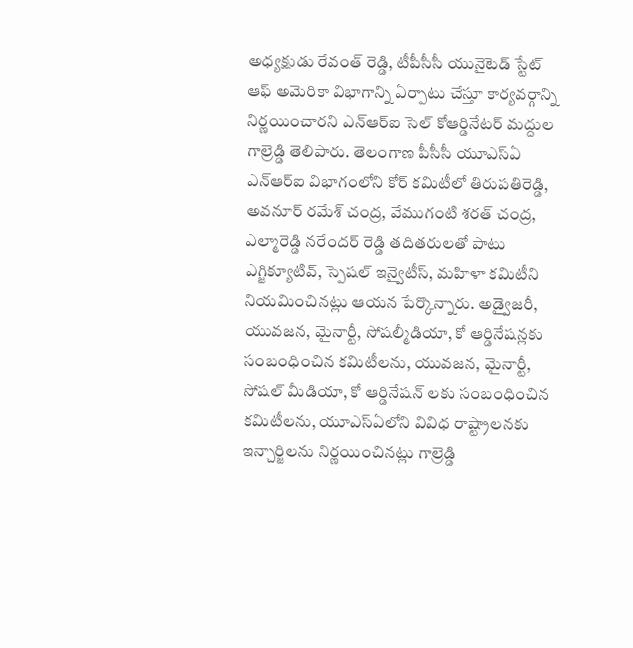అధ్యక్షుడు రేవంత్ రెడ్డి, టీపీసీసీ యునైటెడ్ స్టేట్ ఆఫ్ అమెరికా విభాగాన్ని ఏర్పాటు చేస్తూ కార్యవర్గాన్ని నిర్ణయించారని ఎన్ఆర్ఐ సెల్ కోఆర్డినేటర్ మద్దుల గాల్రెడ్డి తెలిపారు. తెలంగాణ పీసీసీ యూఎస్ఏ ఎన్ఆర్ఐ విభాగంలోని కోర్ కమిటీలో తిరుపతిరెడ్డి, అవనూర్ రమేశ్ చంద్ర, వేముగంటి శరత్ చంద్ర, ఎల్మారెడ్డి నరేందర్ రెడ్డి తదితరులతో పాటు ఎగ్జిక్యూటివ్, స్పెషల్ ఇన్వైటీస్, మహిళా కమిటీని నియమించినట్లు ఆయన పేర్కొన్నారు. అడ్వైజరీ, యువజన, మైనార్టీ, సోషల్మీడియా, కో ఆర్డినేషన్లకు సంబంధించిన కమిటీలను, యువజన, మైనార్టీ, సోషల్ మీడియా, కో ఆర్డినేషన్ లకు సంబంధించిన కమిటీలను, యూఎస్ఏలోని వివిధ రాష్ట్రాలనకు ఇన్చార్జిలను నిర్ణయించినట్లు గాల్రెడ్డి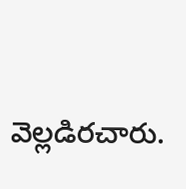వెల్లడిరచారు.